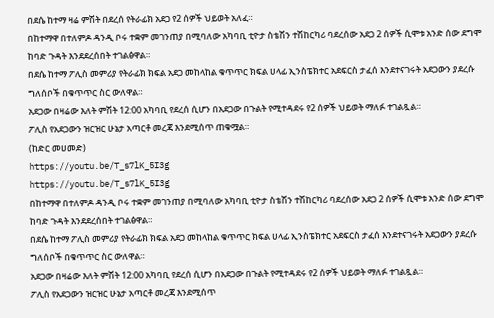በደሴ ከተማ ዛሬ ምሽት በደረሰ የትራፊክ አደጋ የ2 ሰዎች ህይወት አለፈ።
በከተማዋ በተለምዶ ዳንዲ ቦሩ ተቋም መገንጠያ በሚባለው አካባቢ ቲዮታ ስቴሽን ተሽከርካሪ ባደረሰው አደጋ 2 ሰዎች ሲሞቱ አንድ ሰው ደግሞ ከባድ ጉዳት እንደደረሰበት ተገልፅዋል።
በደሴ ከተማ ፖሊስ መምሪያ የትራፊክ ክፍል አደጋ መከላከል ቁጥጥር ክፍል ሀላፊ ኢንስፔክተር አደፍርስ ታፈሰ እንደተናገሩት አደጋውን ያደረሱ ግለሰቦች በቁጥጥር ስር ውለዋል።
አደጋው በዛሬው እለት ምሽት 12:00 አካባቢ የደረሰ ሲሆን በአደጋው በጉልት የሚተዳደሩ የ2 ሰዎች ህይወት ማለፉ ተገልጿል።
ፖሊስ የአደጋውን ዝርዝር ሁኔታ አጣርቶ መረጃ እንደሚሰጥ ጠቁሟል።
(ከድር መሀመድ)
https://youtu.be/T_s7lK_5I3g
https://youtu.be/T_s7lK_5I3g
በከተማዋ በተለምዶ ዳንዲ ቦሩ ተቋም መገንጠያ በሚባለው አካባቢ ቲዮታ ስቴሽን ተሽከርካሪ ባደረሰው አደጋ 2 ሰዎች ሲሞቱ አንድ ሰው ደግሞ ከባድ ጉዳት እንደደረሰበት ተገልፅዋል።
በደሴ ከተማ ፖሊስ መምሪያ የትራፊክ ክፍል አደጋ መከላከል ቁጥጥር ክፍል ሀላፊ ኢንስፔክተር አደፍርስ ታፈሰ እንደተናገሩት አደጋውን ያደረሱ ግለሰቦች በቁጥጥር ስር ውለዋል።
አደጋው በዛሬው እለት ምሽት 12:00 አካባቢ የደረሰ ሲሆን በአደጋው በጉልት የሚተዳደሩ የ2 ሰዎች ህይወት ማለፉ ተገልጿል።
ፖሊስ የአደጋውን ዝርዝር ሁኔታ አጣርቶ መረጃ እንደሚሰጥ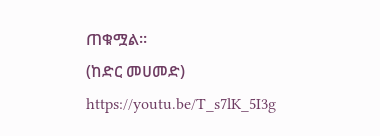ጠቁሟል።
(ከድር መሀመድ)
https://youtu.be/T_s7lK_5I3g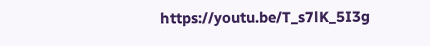https://youtu.be/T_s7lK_5I3g